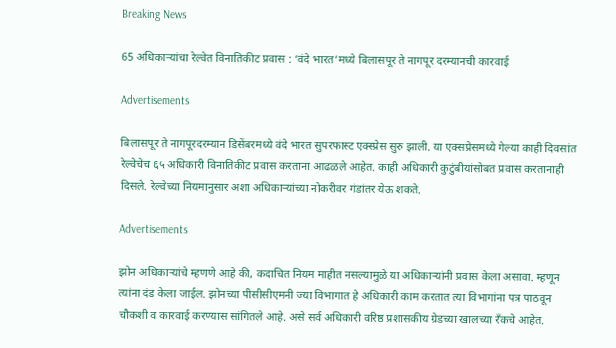Breaking News

65 अधिकाऱ्यांचा रेल्वेत विनातिकीट प्रवास : ‘वंदे भारत’मध्ये बिलासपूर ते नागपूर दरम्यानची कारवाई

Advertisements

बिलासपूर ते नागपूरदरम्यान डिसेंबरमध्ये वंदे भारत सुपरफास्ट एक्स्प्रेस सुरु झाली. या एक्सप्रेसमध्ये गेल्या काही दिवसांत रेल्वेचेच ६५ अधिकारी विनातिकीट प्रवास करताना आढळले आहेत. काही अधिकारी कुटुंबीयांसोबत प्रवास करतानाही दिसले. रेल्वेच्या नियमानुसार अशा अधिकाऱ्यांच्या नोकरीवर गंडांतर येऊ शकते.

Advertisements

झोन अधिकाऱ्यांचे म्हणणे आहे की, कदाचित नियम माहीत नसल्यामुळे या अधिकाऱ्यांनी प्रवास केला असावा. म्हणून त्यांना दंड केला जाईल. झोनच्या पीसीसीएमनी ज्या विभागात हे अधिकारी काम करतात त्या विभागांना पत्र पाठवून चौकशी व कारवाई करण्यास सांगितले आहे. असे सर्व अधिकारी वरिष्ठ प्रशासकीय ग्रेडच्या खालच्या रँकचे आहेत.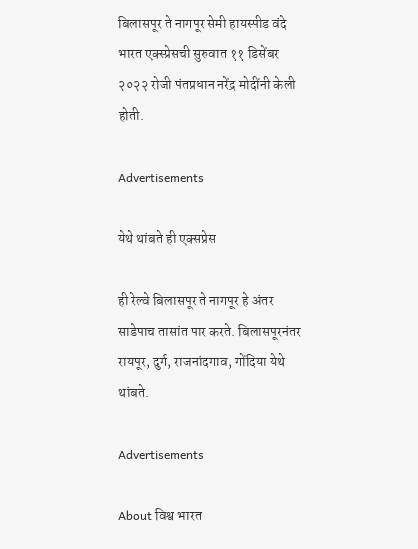बिलासपूर ते नागपूर सेमी हायस्पीड वंदे भारत एक्स्प्रेसची सुरुवात ११ डिसेंबर २०२२ रोजी पंतप्रधान नरेंद्र मोदींनी केली होती.

Advertisements

येथे थांबते ही एक्सप्रेस

ही रेल्वे बिलासपूर ते नागपूर हे अंतर साडेपाच तासांत पार करते. बिलासपूरनंतर रायपूर, दुर्ग, राजनांदगाव, गोंदिया येथे थांबते.

Advertisements

About विश्व भारत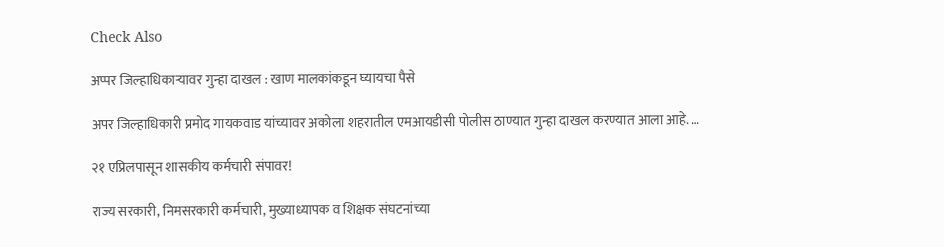Check Also

अप्पर जिल्हाधिकाऱ्यावर गुन्हा दाखल : खाण मालकांकडून घ्यायचा पैसे

अपर जिल्हाधिकारी प्रमोद गायकवाड यांच्यावर अकोला शहरातील एमआयडीसी पोलीस ठाण्यात गुन्हा दाखल करण्यात आला आहे. …

२१ एप्रिलपासून शासकीय कर्मचारी संपावर!

राज्य सरकारी, निमसरकारी कर्मचारी, मुख्याध्यापक व शिक्षक संघटनांच्या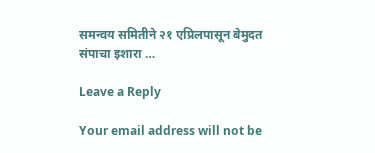समन्वय समितीने २१ एप्रिलपासून बेमुदत संपाचा इशारा …

Leave a Reply

Your email address will not be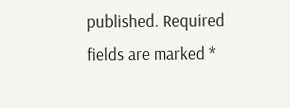published. Required fields are marked *